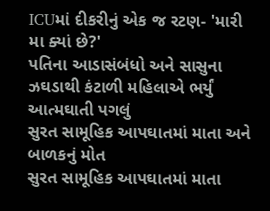ICUમાં દીકરીનું એક જ રટણ- 'મારી મા ક્યાં છે?'
પતિના આડાસંબંધો અને સાસુના ઝઘડાથી કંટાળી મહિલાએ ભર્યું આત્મઘાતી પગલું
સુરત સામૂહિક આપઘાતમાં માતા અને બાળકનું મોત
સુરત સામૂહિક આપઘાતમાં માતા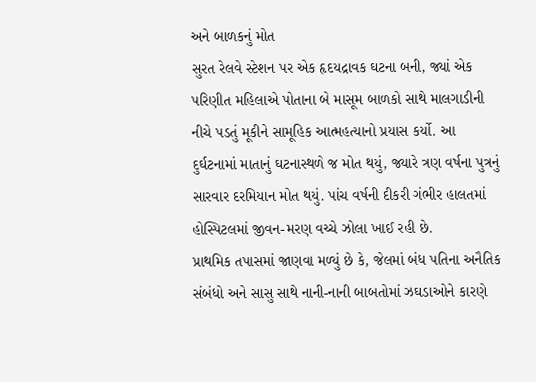અને બાળકનું મોત
સુરત રેલવે સ્ટેશન પર એક હૃદયદ્રાવક ઘટના બની, જ્યાં એક પરિણીત મહિલાએ પોતાના બે માસૂમ બાળકો સાથે માલગાડીની નીચે પડતું મૂકીને સામૂહિક આત્મહત્યાનો પ્રયાસ કર્યો. આ દુર્ઘટનામાં માતાનું ઘટનાસ્થળે જ મોત થયું, જ્યારે ત્રણ વર્ષના પુત્રનું સારવાર દરમિયાન મોત થયું. પાંચ વર્ષની દીકરી ગંભીર હાલતમાં હોસ્પિટલમાં જીવન-મરણ વચ્ચે ઝોલા ખાઈ રહી છે.
પ્રાથમિક તપાસમાં જાણવા મળ્યું છે કે, જેલમાં બંધ પતિના અનૈતિક સંબંધો અને સાસુ સાથે નાની-નાની બાબતોમાં ઝઘડાઓને કારણે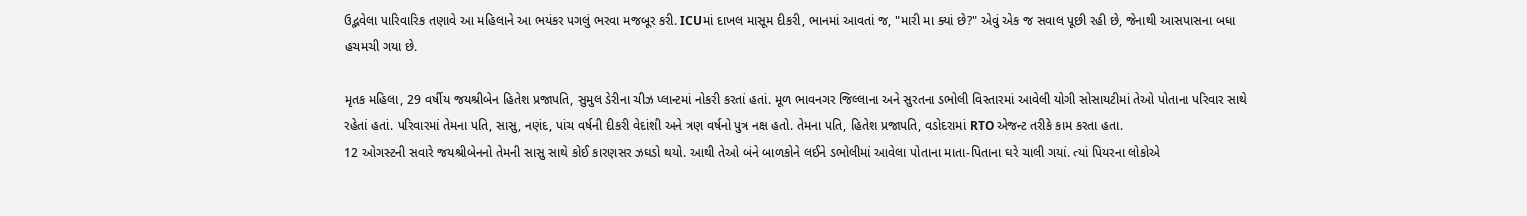ઉદ્ભવેલા પારિવારિક તણાવે આ મહિલાને આ ભયંકર પગલું ભરવા મજબૂર કરી. ICUમાં દાખલ માસૂમ દીકરી, ભાનમાં આવતાં જ, "મારી મા ક્યાં છે?" એવું એક જ સવાલ પૂછી રહી છે, જેનાથી આસપાસના બધા હચમચી ગયા છે.

મૃતક મહિલા, 29 વર્ષીય જયશ્રીબેન હિતેશ પ્રજાપતિ, સુમુલ ડેરીના ચીઝ પ્લાન્ટમાં નોકરી કરતાં હતાં. મૂળ ભાવનગર જિલ્લાના અને સુરતના ડભોલી વિસ્તારમાં આવેલી યોગી સોસાયટીમાં તેઓ પોતાના પરિવાર સાથે રહેતાં હતાં. પરિવારમાં તેમના પતિ, સાસુ, નણંદ, પાંચ વર્ષની દીકરી વેદાંશી અને ત્રણ વર્ષનો પુત્ર નક્ષ હતો. તેમના પતિ, હિતેશ પ્રજાપતિ, વડોદરામાં RTO એજન્ટ તરીકે કામ કરતા હતા.
12 ઓગસ્ટની સવારે જયશ્રીબેનનો તેમની સાસુ સાથે કોઈ કારણસર ઝઘડો થયો. આથી તેઓ બંને બાળકોને લઈને ડભોલીમાં આવેલા પોતાના માતા-પિતાના ઘરે ચાલી ગયાં. ત્યાં પિયરના લોકોએ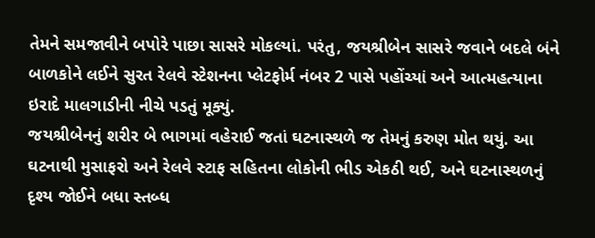તેમને સમજાવીને બપોરે પાછા સાસરે મોકલ્યાં. પરંતુ, જયશ્રીબેન સાસરે જવાને બદલે બંને બાળકોને લઈને સુરત રેલવે સ્ટેશનના પ્લેટફોર્મ નંબર 2 પાસે પહોંચ્યાં અને આત્મહત્યાના ઇરાદે માલગાડીની નીચે પડતું મૂક્યું.
જયશ્રીબેનનું શરીર બે ભાગમાં વહેરાઈ જતાં ઘટનાસ્થળે જ તેમનું કરુણ મોત થયું. આ ઘટનાથી મુસાફરો અને રેલવે સ્ટાફ સહિતના લોકોની ભીડ એકઠી થઈ, અને ઘટનાસ્થળનું દૃશ્ય જોઈને બધા સ્તબ્ધ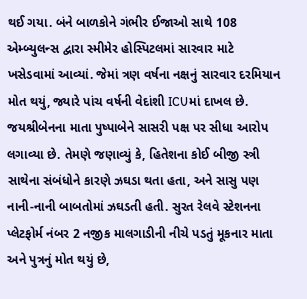થઈ ગયા. બંને બાળકોને ગંભીર ઈજાઓ સાથે 108 એમ્બ્યુલન્સ દ્વારા સ્મીમેર હોસ્પિટલમાં સારવાર માટે ખસેડવામાં આવ્યાં. જેમાં ત્રણ વર્ષના નક્ષનું સારવાર દરમિયાન મોત થયું, જ્યારે પાંચ વર્ષની વેદાંશી ICUમાં દાખલ છે.
જયશ્રીબેનના માતા પુષ્પાબેને સાસરી પક્ષ પર સીધા આરોપ લગાવ્યા છે. તેમણે જણાવ્યું કે, હિતેશના કોઈ બીજી સ્ત્રી સાથેના સંબંધોને કારણે ઝઘડા થતા હતા, અને સાસુ પણ નાની-નાની બાબતોમાં ઝઘડતી હતી. સુરત રેલવે સ્ટેશનના પ્લેટફોર્મ નંબર 2 નજીક માલગાડીની નીચે પડતું મૂકનાર માતા અને પુત્રનું મોત થયું છે,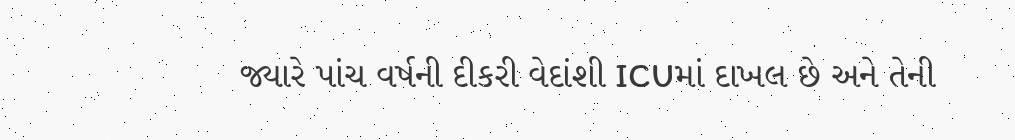જ્યારે પાંચ વર્ષની દીકરી વેદાંશી ICUમાં દાખલ છે અને તેની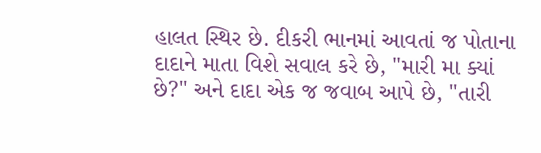હાલત સ્થિર છે. દીકરી ભાનમાં આવતાં જ પોતાના દાદાને માતા વિશે સવાલ કરે છે, "મારી મા ક્યાં છે?" અને દાદા એક જ જવાબ આપે છે, "તારી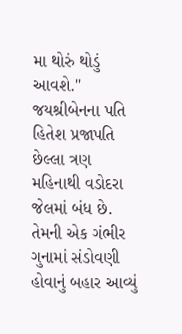મા થોરું થોડું આવશે."
જયશ્રીબેનના પતિ હિતેશ પ્રજાપતિ છેલ્લા ત્રણ મહિનાથી વડોદરા જેલમાં બંધ છે. તેમની એક ગંભીર ગુનામાં સંડોવણી હોવાનું બહાર આવ્યું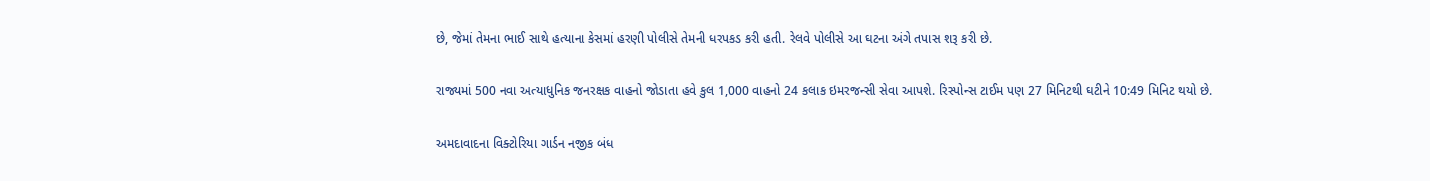છે, જેમાં તેમના ભાઈ સાથે હત્યાના કેસમાં હરણી પોલીસે તેમની ધરપકડ કરી હતી. રેલવે પોલીસે આ ઘટના અંગે તપાસ શરૂ કરી છે.

રાજ્યમાં 500 નવા અત્યાધુનિક જનરક્ષક વાહનો જોડાતા હવે કુલ 1,000 વાહનો 24 કલાક ઇમરજન્સી સેવા આપશે. રિસ્પોન્સ ટાઈમ પણ 27 મિનિટથી ઘટીને 10:49 મિનિટ થયો છે.

અમદાવાદના વિક્ટોરિયા ગાર્ડન નજીક બંધ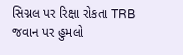સિગ્નલ પર રિક્ષા રોકતા TRB જવાન પર હુમલો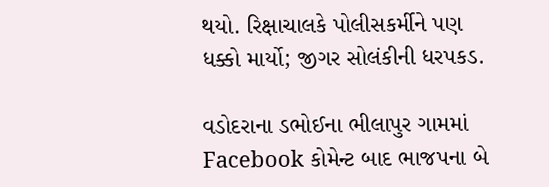થયો. રિક્ષાચાલકે પોલીસકર્મીને પણ ધક્કો માર્યો; જીગર સોલંકીની ધરપકડ.

વડોદરાના ડભોઈના ભીલાપુર ગામમાં Facebook કોમેન્ટ બાદ ભાજપના બે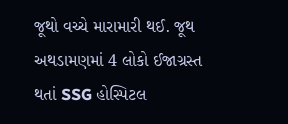જૂથો વચ્ચે મારામારી થઈ. જૂથ અથડામણમાં 4 લોકો ઈજાગ્રસ્ત થતાં SSG હોસ્પિટલ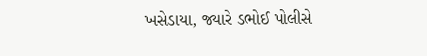ખસેડાયા, જ્યારે ડભોઈ પોલીસે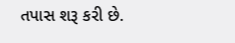તપાસ શરૂ કરી છે.